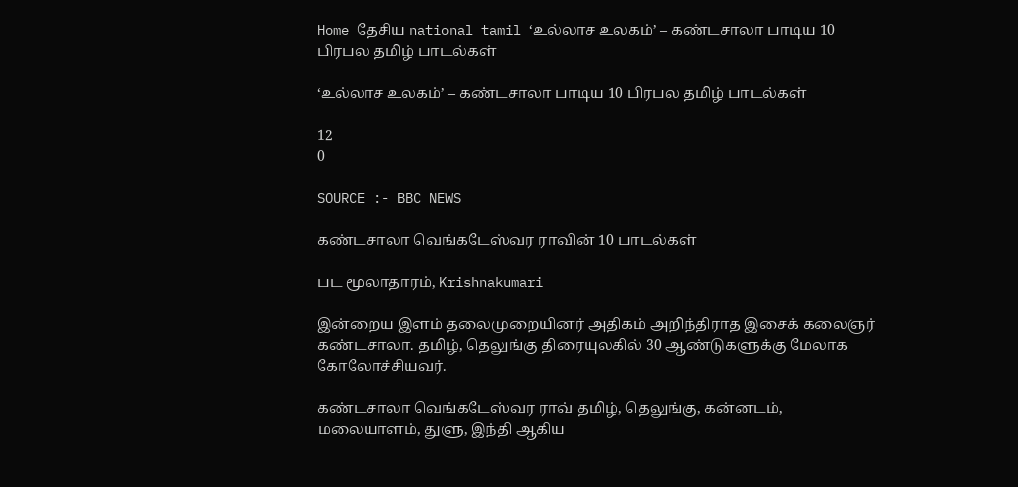Home தேசிய national tamil ‘உல்லாச உலகம்’ – கண்டசாலா பாடிய 10 பிரபல தமிழ் பாடல்கள்

‘உல்லாச உலகம்’ – கண்டசாலா பாடிய 10 பிரபல தமிழ் பாடல்கள்

12
0

SOURCE :- BBC NEWS

கண்டசாலா வெங்கடேஸ்வர ராவின் 10 பாடல்கள்

பட மூலாதாரம், Krishnakumari

இன்றைய இளம் தலைமுறையினர் அதிகம் அறிந்திராத இசைக் கலைஞர் கண்டசாலா. தமிழ், தெலுங்கு திரையுலகில் 30 ஆண்டுகளுக்கு மேலாக கோலோச்சியவர்.

கண்டசாலா வெங்கடேஸ்வர ராவ் தமிழ், தெலுங்கு, கன்னடம், மலையாளம், துளு, இந்தி ஆகிய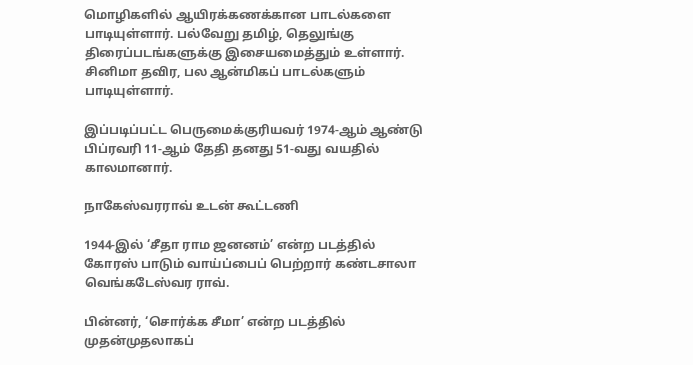மொழிகளில் ஆயிரக்கணக்கான பாடல்களை பாடியுள்ளார். பல்வேறு தமிழ், தெலுங்கு திரைப்படங்களுக்கு இசையமைத்தும் உள்ளார். சினிமா தவிர, பல ஆன்மிகப் பாடல்களும் பாடியுள்ளார்.

இப்படிப்பட்ட பெருமைக்குரியவர் 1974-ஆம் ஆண்டு பிப்ரவரி 11-ஆம் தேதி தனது 51-வது வயதில் காலமானார்.

நாகேஸ்வரராவ் உடன் கூட்டணி

1944-இல் ‘சீதா ராம ஜனனம்’ என்ற படத்தில் கோரஸ் பாடும் வாய்ப்பைப் பெற்றார் கண்டசாலா வெங்கடேஸ்வர ராவ்.

பின்னர், ‘சொர்க்க சீமா’ என்ற படத்தில் முதன்முதலாகப்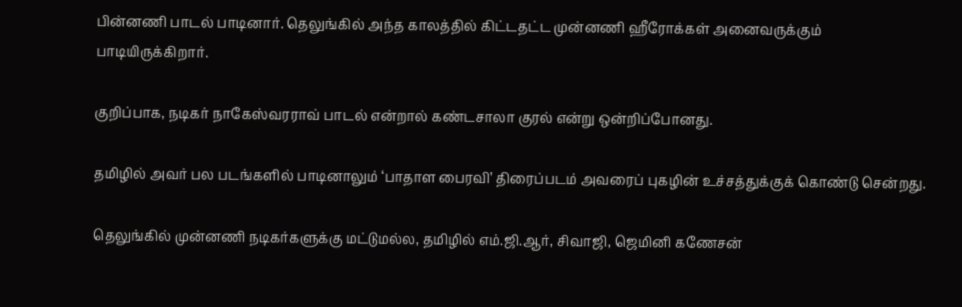பின்னணி பாடல் பாடினார். தெலுங்கில் அந்த காலத்தில் கிட்டதட்ட முன்னணி ஹீரோக்கள் அனைவருக்கும் பாடியிருக்கிறார்.

குறிப்பாக, நடிகர் நாகேஸ்வரராவ் பாடல் என்றால் கண்டசாலா குரல் என்று ஒன்றிப்போனது.

தமிழில் அவர் பல படங்களில் பாடினாலும் ‘பாதாள பைரவி’ திரைப்படம் அவரைப் புகழின் உச்சத்துக்குக் கொண்டு சென்றது.

தெலுங்கில் முன்னணி நடிகர்களுக்கு மட்டுமல்ல, தமிழில் எம்.ஜி.ஆர், சிவாஜி, ஜெமினி கணேசன்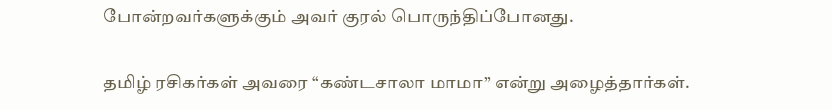போன்றவர்களுக்கும் அவர் குரல் பொருந்திப்போனது.

தமிழ் ரசிகர்கள் அவரை “கண்டசாலா மாமா” என்று அழைத்தார்கள்.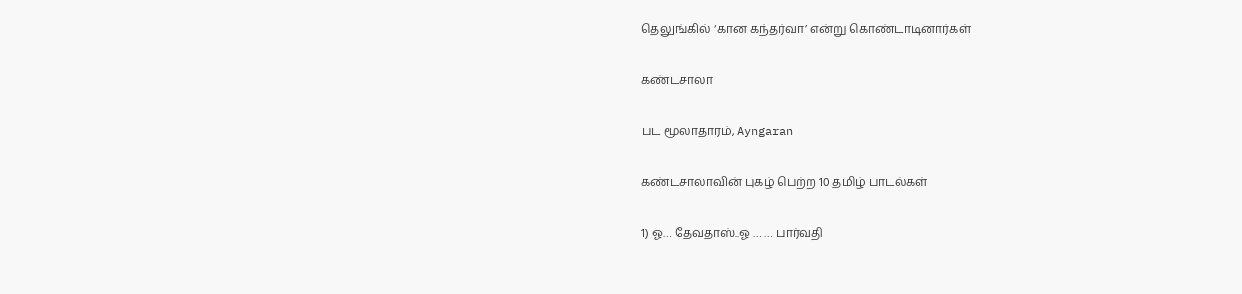தெலுங்கில் ‘கான கந்தர்வா’ என்று கொண்டாடினார்கள்

கண்டசாலா

பட மூலாதாரம், Ayngaran

கண்டசாலாவின் புகழ் பெற்ற 10 தமிழ் பாடல்கள்

1) ஓ… தேவதாஸ்..ஓ … … பார்வதி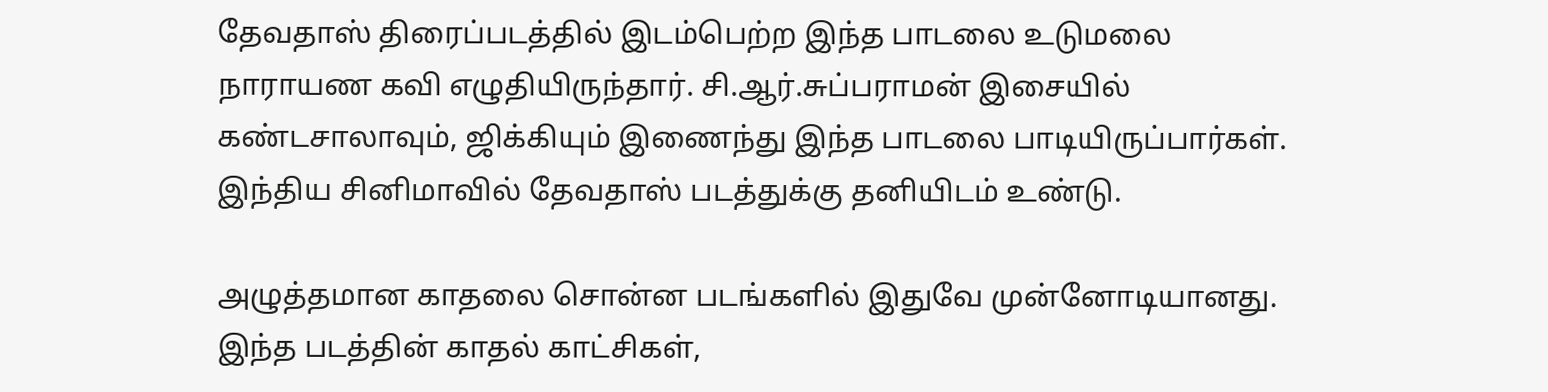தேவதாஸ் திரைப்படத்தில் இடம்பெற்ற இந்த பாடலை உடுமலை நாராயண கவி எழுதியிருந்தார். சி.ஆர்.சுப்பராமன் இசையில் கண்டசாலாவும், ஜிக்கியும் இணைந்து இந்த பாடலை பாடியிருப்பார்கள். இந்திய சினிமாவில் தேவதாஸ் படத்துக்கு தனியிடம் உண்டு.

அழுத்தமான காதலை சொன்ன படங்களில் இதுவே முன்னோடியானது. இந்த படத்தின் காதல் காட்சிகள்,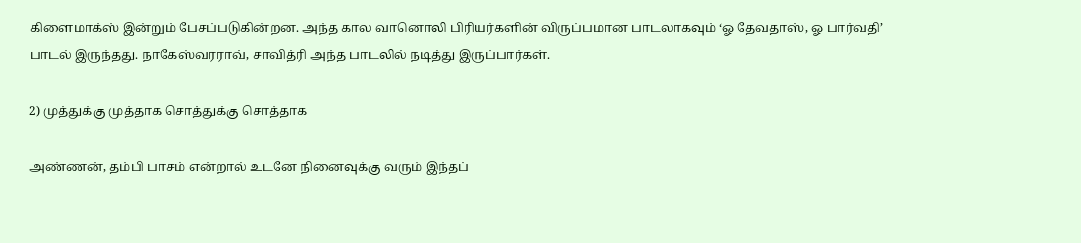கிளைமாக்ஸ் இன்றும் பேசப்படுகின்றன. அந்த கால வானொலி பிரியர்களின் விருப்பமான பாடலாகவும் ‘ஓ தேவதாஸ், ஓ பார்வதி’ பாடல் இருந்தது. நாகேஸ்வரராவ், சாவித்ரி அந்த பாடலில் நடித்து இருப்பார்கள்.

2) முத்துக்கு முத்தாக சொத்துக்கு சொத்தாக

அண்ணன், தம்பி பாசம் என்றால் உடனே நினைவுக்கு வரும் இந்தப்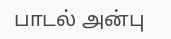பாடல் அன்பு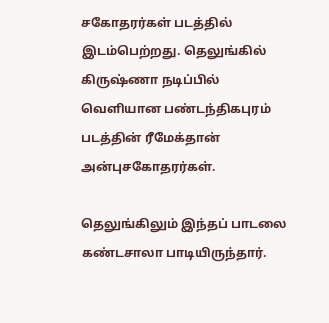சகோதரர்கள் படத்தில் இடம்பெற்றது. தெலுங்கில் கிருஷ்ணா நடிப்பில் வெளியான பண்டந்திகபுரம் படத்தின் ரீமேக்தான் அன்புசகோதரர்கள்.

தெலுங்கிலும் இந்தப் பாடலை கண்டசாலா பாடியிருந்தார்.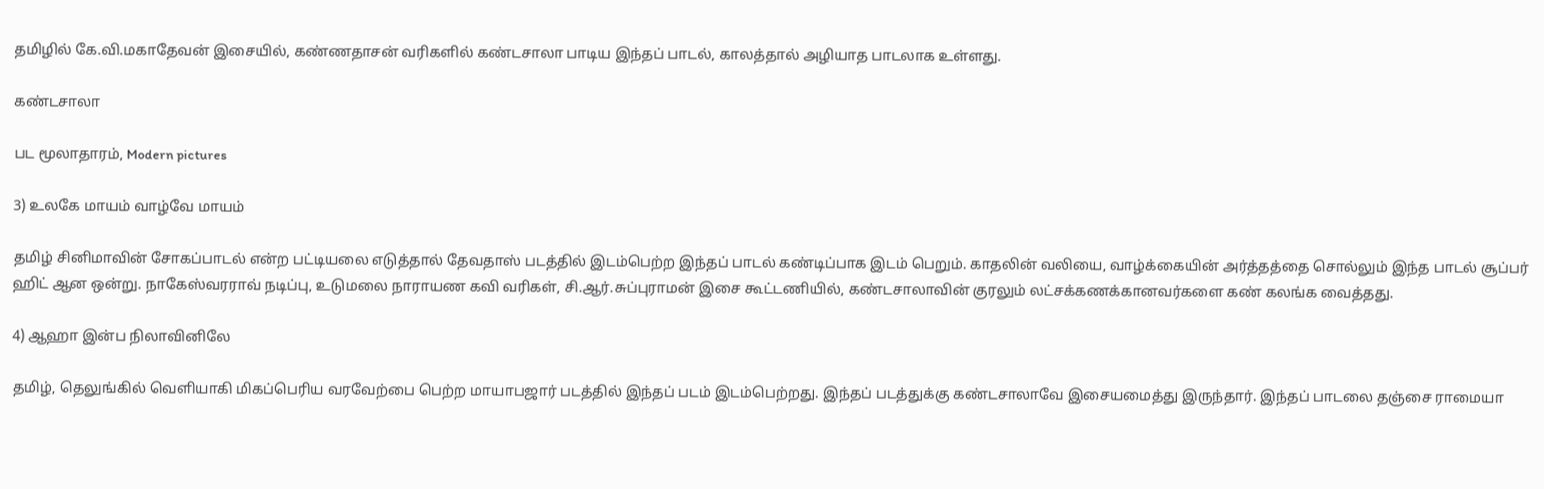தமிழில் கே.வி.மகாதேவன் இசையில், கண்ணதாசன் வரிகளில் கண்டசாலா பாடிய இந்தப் பாடல், காலத்தால் அழியாத பாடலாக உள்ளது.

கண்டசாலா

பட மூலாதாரம், Modern pictures

3) உலகே மாயம் வாழ்வே மாயம்

தமிழ் சினிமாவின் சோகப்பாடல் என்ற பட்டியலை எடுத்தால் தேவதாஸ் படத்தில் இடம்பெற்ற இந்தப் பாடல் கண்டிப்பாக இடம் பெறும். காதலின் வலியை, வாழ்க்கையின் அர்த்தத்தை சொல்லும் இந்த பாடல் சூப்பர் ஹிட் ஆன ஒன்று. நாகேஸ்வரராவ் நடிப்பு, உடுமலை நாராயண கவி வரிகள், சி.ஆர்.சுப்புராமன் இசை கூட்டணியில், கண்டசாலாவின் குரலும் லட்சக்கணக்கானவர்களை கண் கலங்க வைத்தது.

4) ஆஹா இன்ப நிலாவினிலே

தமிழ், தெலுங்கில் வெளியாகி மிகப்பெரிய வரவேற்பை பெற்ற மாயாபஜார் படத்தில் இந்தப் படம் இடம்பெற்றது. இந்தப் படத்துக்கு கண்டசாலாவே இசையமைத்து இருந்தார். இந்தப் பாடலை தஞ்சை ராமையா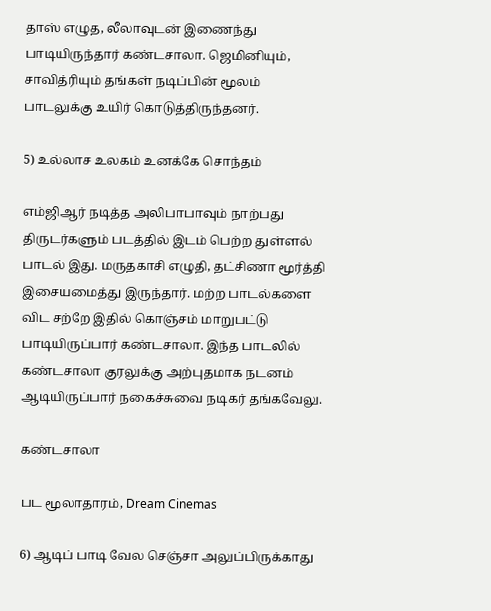தாஸ் எழுத, லீலாவுடன் இணைந்து பாடியிருந்தார் கண்டசாலா. ஜெமினியும், சாவித்ரியும் தங்கள் நடிப்பின் மூலம் பாடலுக்கு உயிர் கொடுத்திருந்தனர்.

5) உல்லாச உலகம் உனக்கே சொந்தம்

எம்ஜிஆர் நடித்த அலிபாபாவும் நாற்பது திருடர்களும் படத்தில் இடம் பெற்ற துள்ளல் பாடல் இது. மருதகாசி எழுதி, தட்சிணா மூர்த்தி இசையமைத்து இருந்தார். மற்ற பாடல்களை விட சற்றே இதில் கொஞ்சம் மாறுபட்டு பாடியிருப்பார் கண்டசாலா. இந்த பாடலில் கண்டசாலா குரலுக்கு அற்புதமாக நடனம் ஆடியிருப்பார் நகைச்சுவை நடிகர் தங்கவேலு.

கண்டசாலா

பட மூலாதாரம், Dream Cinemas

6) ஆடிப் பாடி வேல செஞ்சா அலுப்பிருக்காது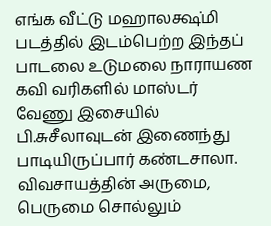எங்க வீட்டு மஹாலக்ஷ்மி படத்தில் இடம்பெற்ற இந்தப் பாடலை உடுமலை நாராயண கவி வரிகளில் மாஸ்டர் வேணு இசையில் பி.சுசீலாவுடன் இணைந்து பாடியிருப்பார் கண்டசாலா. விவசாயத்தின் அருமை, பெருமை சொல்லும்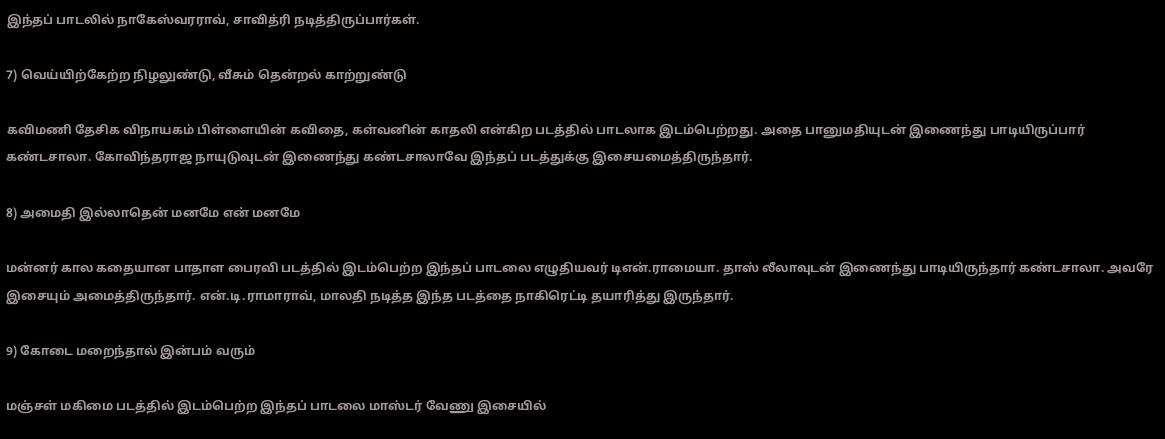இந்தப் பாடலில் நாகேஸ்வரராவ், சாவித்ரி நடித்திருப்பார்கள்.

7) வெய்யிற்கேற்ற நிழலுண்டு, வீசும் தென்றல் காற்றுண்டு

கவிமணி தேசிக விநாயகம் பிள்ளையின் கவிதை, கள்வனின் காதலி என்கிற படத்தில் பாடலாக இடம்பெற்றது. அதை பானுமதியுடன் இணைந்து பாடியிருப்பார் கண்டசாலா. கோவிந்தராஜ நாயுடுவுடன் இணைந்து கண்டசாலாவே இந்தப் படத்துக்கு இசையமைத்திருந்தார்.

8) அமைதி இல்லாதென் மனமே என் மனமே

மன்னர் கால கதையான பாதாள பைரவி படத்தில் இடம்பெற்ற இந்தப் பாடலை எழுதியவர் டிஎன்.ராமையா. தாஸ் லீலாவுடன் இணைந்து பாடியிருந்தார் கண்டசாலா. அவரே இசையும் அமைத்திருந்தார். என்.டி.ராமாராவ், மாலதி நடித்த இந்த படத்தை நாகிரெட்டி தயாரித்து இருந்தார்.

9) கோடை மறைந்தால் இன்பம் வரும்

மஞ்சள் மகிமை படத்தில் இடம்பெற்ற இந்தப் பாடலை மாஸ்டர் வேணு இசையில்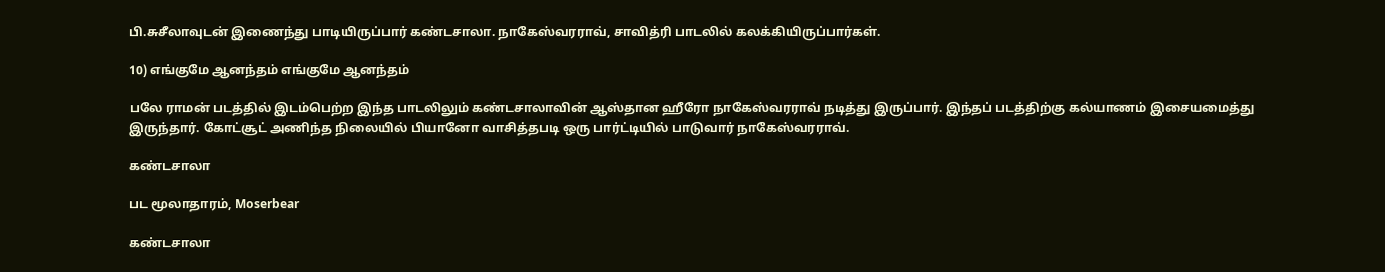பி.சுசீலாவுடன் இணைந்து பாடியிருப்பார் கண்டசாலா. நாகேஸ்வரராவ், சாவித்ரி பாடலில் கலக்கியிருப்பார்கள்.

10) எங்குமே ஆனந்தம் எங்குமே ஆனந்தம்

பலே ராமன் படத்தில் இடம்பெற்ற இந்த பாடலிலும் கண்டசாலாவின் ஆஸ்தான ஹீரோ நாகேஸ்வரராவ் நடித்து இருப்பார். இந்தப் படத்திற்கு கல்யாணம் இசையமைத்து இருந்தார். கோட்சூட் அணிந்த நிலையில் பியானோ வாசித்தபடி ஒரு பார்ட்டியில் பாடுவார் நாகேஸ்வரராவ்.

கண்டசாலா

பட மூலாதாரம், Moserbear

கண்டசாலா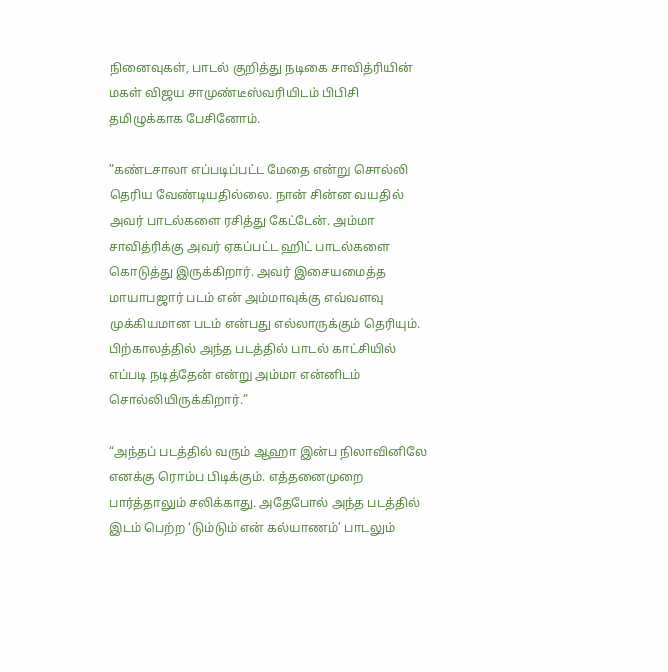நினைவுகள், பாடல் குறித்து நடிகை சாவித்ரியின் மகள் விஜய சாமுண்டீஸ்வரியிடம் பிபிசி தமிழுக்காக பேசினோம்.

”கண்டசாலா எப்படிப்பட்ட மேதை என்று சொல்லி தெரிய வேண்டியதில்லை. நான் சின்ன வயதில் அவர் பாடல்களை ரசித்து கேட்டேன். அம்மா சாவித்ரிக்கு அவர் ஏகப்பட்ட ஹிட் பாடல்களை கொடுத்து இருக்கிறார். அவர் இசையமைத்த மாயாபஜார் படம் என் அம்மாவுக்கு எவ்வளவு முக்கியமான படம் என்பது எல்லாருக்கும் தெரியும். பிற்காலத்தில் அந்த படத்தில் பாடல் காட்சியில் எப்படி நடித்தேன் என்று அம்மா என்னிடம் சொல்லியிருக்கிறார்.”

“அந்தப் படத்தில் வரும் ஆஹா இன்ப நிலாவினிலே எனக்கு ரொம்ப பிடிக்கும். எத்தனைமுறை பார்த்தாலும் சலிக்காது. அதேபோல் அந்த படத்தில் இடம் பெற்ற ‘டும்டும் என் கல்யாணம்’ பாடலும்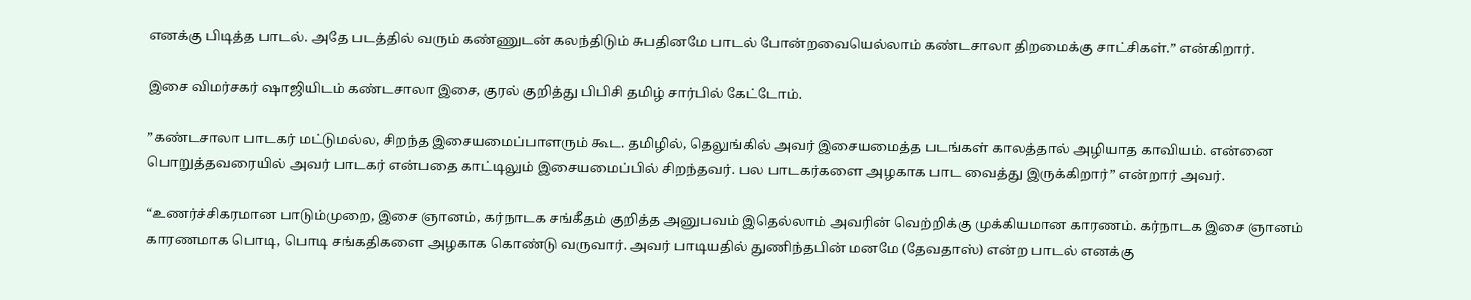எனக்கு பிடித்த பாடல். அதே படத்தில் வரும் கண்ணுடன் கலந்திடும் சுபதினமே பாடல் போன்றவையெல்லாம் கண்டசாலா திறமைக்கு சாட்சிகள்.” என்கிறார்.

இசை விமர்சகர் ஷாஜியிடம் கண்டசாலா இசை, குரல் குறித்து பிபிசி தமிழ் சார்பில் கேட்டோம்.

”கண்டசாலா பாடகர் மட்டுமல்ல, சிறந்த இசையமைப்பாளரும் கூட. தமிழில், தெலுங்கில் அவர் இசையமைத்த படங்கள் காலத்தால் அழியாத காவியம். என்னை பொறுத்தவரையில் அவர் பாடகர் என்பதை காட்டிலும் இசையமைப்பில் சிறந்தவர். பல பாடகர்களை அழகாக பாட வைத்து இருக்கிறார்” என்றார் அவர்.

“உணர்ச்சிகரமான பாடும்முறை, இசை ஞானம், கர்நாடக சங்கீதம் குறித்த அனுபவம் இதெல்லாம் அவரின் வெற்றிக்கு முக்கியமான காரணம். கர்நாடக இசை ஞானம் காரணமாக பொடி, பொடி சங்கதிகளை அழகாக கொண்டு வருவார். அவர் பாடியதில் துணிந்தபின் மனமே (தேவதாஸ்) என்ற பாடல் எனக்கு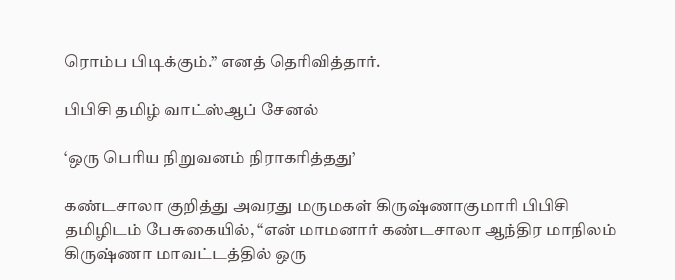ரொம்ப பிடிக்கும்.” எனத் தெரிவித்தார்.

பிபிசி தமிழ் வாட்ஸ்ஆப் சேனல்

‘ஒரு பெரிய நிறுவனம் நிராகரித்தது’

கண்டசாலா குறித்து அவரது மருமகள் கிருஷ்ணாகுமாரி பிபிசி தமிழிடம் பேசுகையில், “என் மாமனார் கண்டசாலா ஆந்திர மாநிலம் கிருஷ்ணா மாவட்டத்தில் ஒரு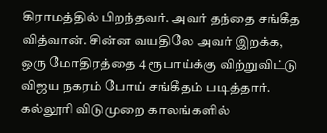கிராமத்தில் பிறந்தவர். அவர் தந்தை சங்கீத வித்வான். சின்ன வயதிலே அவர் இறக்க, ஒரு மோதிரத்தை 4 ரூபாய்க்கு விற்றுவிட்டு விஜய நகரம் போய் சங்கீதம் படித்தார். கல்லூரி விடுமுறை காலங்களில்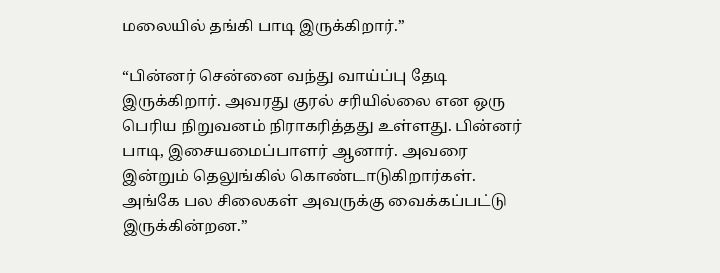மலையில் தங்கி பாடி இருக்கிறார்.”

“பின்னர் சென்னை வந்து வாய்ப்பு தேடி இருக்கிறார். அவரது குரல் சரியில்லை என ஒரு பெரிய நிறுவனம் நிராகரித்தது உள்ளது. பின்னர் பாடி, இசையமைப்பாளர் ஆனார். அவரை இன்றும் தெலுங்கில் கொண்டாடுகிறார்கள். அங்கே பல சிலைகள் அவருக்கு வைக்கப்பட்டு இருக்கின்றன.”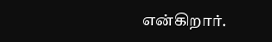என்கிறார்.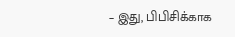– இது, பிபிசிக்காக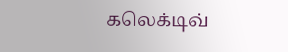கலெக்டிவ்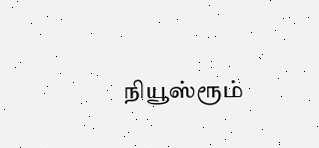நியூஸ்ரூம்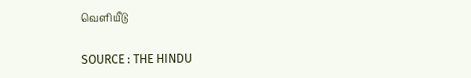வெளியீடு

SOURCE : THE HINDU